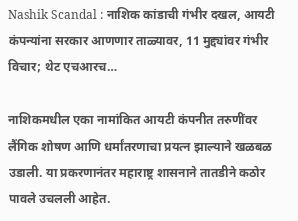Nashik Scandal : नाशिक कांडाची गंभीर दखल, आयटी कंपन्यांना सरकार आणणार ताळ्यावर, 11 मुद्द्यांवर गंभीर विचार; थेट एचआरच…

नाशिकमधील एका नामांकित आयटी कंपनीत तरुणींवर लैंगिक शोषण आणि धर्मांतरणाचा प्रयत्न झाल्याने खळबळ उडाली. या प्रकरणानंतर महाराष्ट्र शासनाने तातडीने कठोर पावले उचलली आहेत.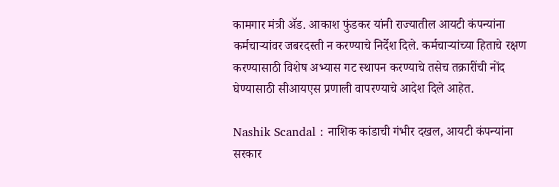कामगार मंत्री ॲड. आकाश फुंडकर यांनी राज्यातील आयटी कंपन्यांना कर्मचाऱ्यांवर जबरदस्ती न करण्याचे निर्देश दिले. कर्मचाऱ्यांच्या हिताचे रक्षण करण्यासाठी विशेष अभ्यास गट स्थापन करण्याचे तसेच तक्रारींची नोंद घेण्यासाठी सीआयएस प्रणाली वापरण्याचे आदेश दिले आहेत.

Nashik Scandal : नाशिक कांडाची गंभीर दखल, आयटी कंपन्यांना सरकार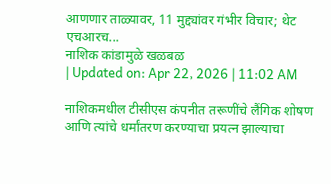आणणार ताळ्यावर, 11 मुद्द्यांवर गंभीर विचार; थेट एचआरच...
नाशिक कांडामुळे खळबळ
| Updated on: Apr 22, 2026 | 11:02 AM

नाशिकमधील टीसीएस कंपनीत तरूणींचे लैंगिक शोषण आणि त्यांचे धर्मांतरण करण्याचा प्रयत्न झाल्याचा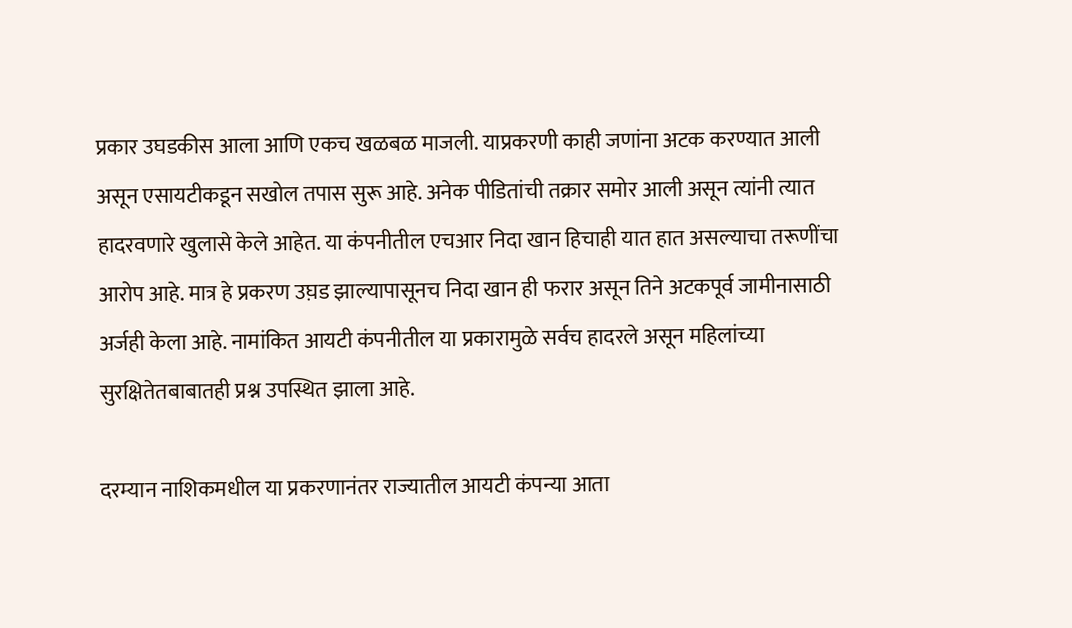प्रकार उघडकीस आला आणि एकच खळबळ माजली. याप्रकरणी काही जणांना अटक करण्यात आली असून एसायटीकडून सखोल तपास सुरू आहे. अनेक पीडितांची तक्रार समोर आली असून त्यांनी त्यात हादरवणारे खुलासे केले आहेत. या कंपनीतील एचआर निदा खान हिचाही यात हात असल्याचा तरूणींचा आरोप आहे. मात्र हे प्रकरण उघ़ड झाल्यापासूनच निदा खान ही फरार असून तिने अटकपूर्व जामीनासाठी अर्जही केला आहे. नामांकित आयटी कंपनीतील या प्रकारामुळे सर्वच हादरले असून महिलांच्या सुरक्षितेतबाबातही प्रश्न उपस्थित झाला आहे.

दरम्यान नाशिकमधील या प्रकरणानंतर राज्यातील आयटी कंपन्या आता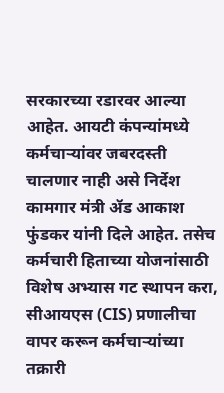सरकारच्या रडारवर आल्या आहेत. आयटी कंपन्यांमध्ये कर्मचाऱ्यांवर जबरदस्ती चालणार नाही असे निर्देश कामगार मंत्री ॲड आकाश फुंडकर यांनी दिले आहेत. तसेच
कर्मचारी हिताच्या योजनांसाठी विशेष अभ्यास गट स्थापन करा, सीआयएस (CIS) प्रणालीचा वापर करून कर्मचाऱ्यांच्या तक्रारी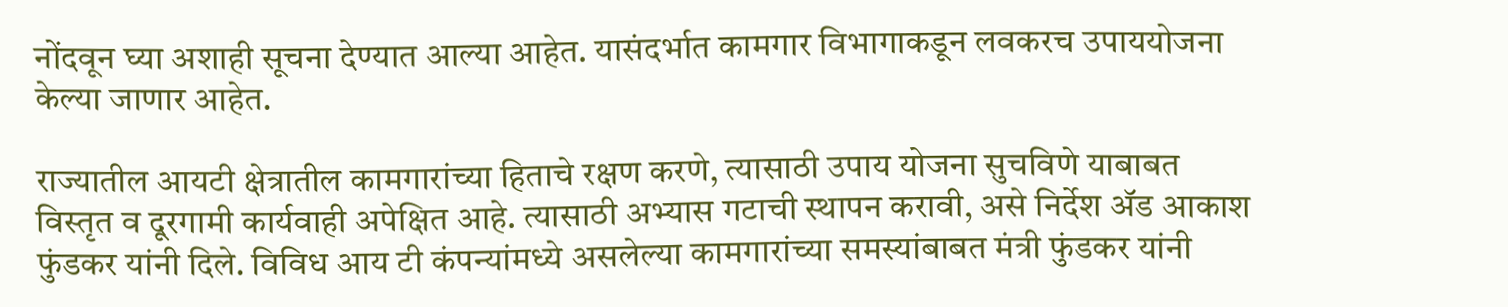नोंदवून घ्या अशाही सूचना देण्यात आल्या आहेत. यासंदर्भात कामगार विभागाकडून लवकरच उपाययोजना केल्या जाणार आहेत.

राज्यातील आयटी क्षेत्रातील कामगारांच्या हिताचे रक्षण करणे, त्यासाठी उपाय योजना सुचविणे याबाबत विस्तृत व दूरगामी कार्यवाही अपेक्षित आहे. त्यासाठी अभ्यास गटाची स्थापन करावी, असे निर्देश ॲड आकाश फुंडकर यांनी दिले. विविध आय टी कंपन्यांमध्ये असलेल्या कामगारांच्या समस्यांबाबत मंत्री फुंडकर यांनी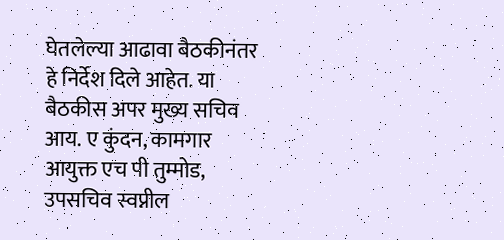घेतलेल्या आढावा बैठकीनंतर हे निर्देश दिले आहेत. या बैठकीस अपर मुख्य सचिव आय. ए कुंदन, कामगार आयुक्त एच पी तुम्मोड, उपसचिव स्वप्नील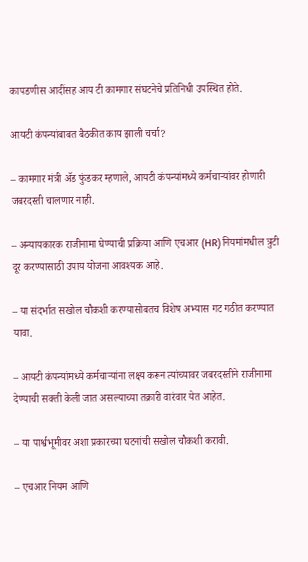कापडणीस आदींसह आय टी कामगार संघटनेचे प्रतिनिधी उपस्थित होते.

आयटी कंपन्यांबाबत बैठकीत काय झाली चर्चा?

– कामगार मंत्री ॲड फुंडकर म्हणाले, आयटी कंपन्यांमध्ये कर्मचाऱ्यांवर होणारी जबरदस्ती चालणार नाही.

– अन्यायकारक राजीनामा घेण्याची प्रक्रिया आणि एचआर (HR) नियमांमधील त्रुटी दूर करण्यासाठी उपाय योजना आवश्यक आहे.

– या संदर्भात सखोल चौकशी करण्यासोबतच विशेष अभ्यास गट गठीत करण्यात यावा.

– आयटी कंपन्यांमध्ये कर्मचाऱ्यांना लक्ष्य करून त्यांच्यावर जबरदस्तीने राजीनामा देण्याची सक्ती केली जात असल्याच्या तक्रारी वारंवार येत आहेत.

– या पार्श्वभूमीवर अशा प्रकारच्या घटनांची सखोल चौकशी करावी.

– एचआर नियम आणि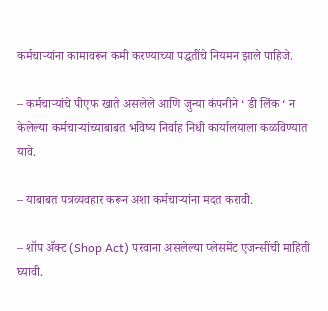कर्मचाऱ्यांना कामावरून कमी करण्याच्या पद्धतींचे नियमन झाले पाहिजे.

– कर्मचाऱ्यांचे पीएफ खाते असलेले आणि जुन्या कंपनीने ‘ डी लिंक ‘ न केलेल्या कर्मचाऱ्यांच्याबाबत भविष्य निर्वाह निधी कार्यालयाला कळविण्यात यावे.

– याबाबत पत्रव्यवहार करून अशा कर्मचाऱ्यांना मदत करावी.

– शॉप ॲक्ट (Shop Act) परवाना असलेल्या प्लेसमेंट एजन्सींची माहिती घ्यावी.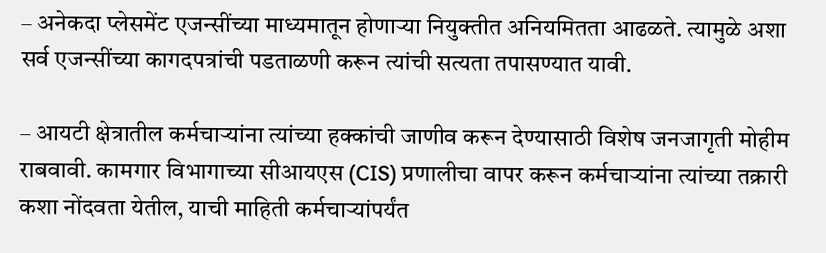– अनेकदा प्लेसमेंट एजन्सींच्या माध्यमातून होणाऱ्या नियुक्तीत अनियमितता आढळते. त्यामुळे अशा सर्व एजन्सींच्या कागदपत्रांची पडताळणी करून त्यांची सत्यता तपासण्यात यावी.

– आयटी क्षेत्रातील कर्मचाऱ्यांना त्यांच्या हक्कांची जाणीव करून देण्यासाठी विशेष जनजागृती मोहीम राबवावी. कामगार विभागाच्या सीआयएस (CIS) प्रणालीचा वापर करून कर्मचाऱ्यांना त्यांच्या तक्रारी कशा नोंदवता येतील, याची माहिती कर्मचाऱ्यांपर्यंत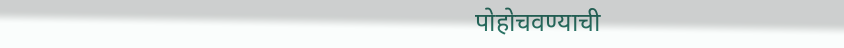पोहोचवण्याची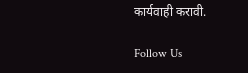कार्यवाही करावी.

Follow Us